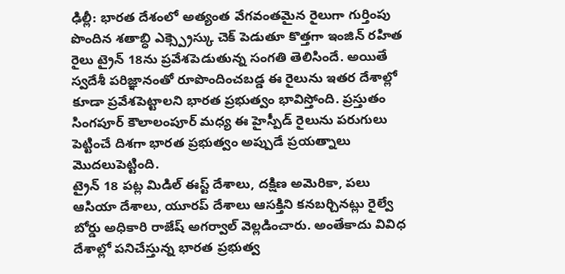ఢిల్లీ: భారత దేశంలో అత్యంత వేగవంతమైన రైలుగా గుర్తింపు పొందిన శతాబ్ధి ఎక్స్ప్రెస్కు చెక్ పెడుతూ కొత్తగా ఇంజిన్ రహిత రైలు ట్రైన్ 18ను ప్రవేశపెడుతున్న సంగతి తెలిసిందే. అయితే స్వదేశీ పరిజ్ఞానంతో రూపొందించబడ్డ ఈ రైలును ఇతర దేశాల్లో కూడా ప్రవేశపెట్టాలని భారత ప్రభుత్వం భావిస్తోంది. ప్రస్తుతం సింగపూర్ కౌలాలంపూర్ మధ్య ఈ హైస్పీడ్ రైలును పరుగులు పెట్టించే దిశగా భారత ప్రభుత్వం అప్పుడే ప్రయత్నాలు మొదలుపెట్టింది.
ట్రైన్ 18 పట్ల మిడిల్ ఈస్ట్ దేశాలు, దక్షిణ అమెరికా, పలు ఆసియా దేశాలు, యూరప్ దేశాలు ఆసక్తిని కనబర్చినట్లు రైల్వే బోర్డు అధికారి రాజేష్ అగర్వాల్ వెల్లడించారు. అంతేకాదు వివిధ దేశాల్లో పనిచేస్తున్న భారత ప్రభుత్వ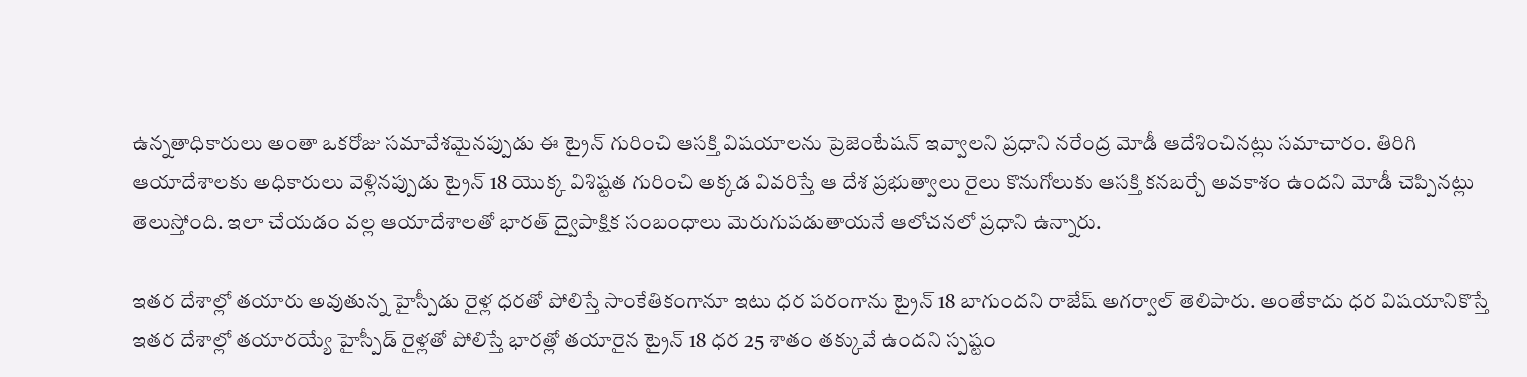ఉన్నతాధికారులు అంతా ఒకరోజు సమావేశమైనప్పుడు ఈ ట్రైన్ గురించి ఆసక్తి విషయాలను ప్రెజెంటేషన్ ఇవ్వాలని ప్రధాని నరేంద్ర మోడీ ఆదేశించినట్లు సమాచారం. తిరిగి ఆయాదేశాలకు అధికారులు వెళ్లినప్పుడు ట్రైన్ 18 యొక్క విశిష్టత గురించి అక్కడ వివరిస్తే ఆ దేశ ప్రభుత్వాలు రైలు కొనుగోలుకు ఆసక్తి కనబర్చే అవకాశం ఉందని మోడీ చెప్పినట్లు తెలుస్తోంది. ఇలా చేయడం వల్ల ఆయాదేశాలతో భారత్ ద్వైపాక్షిక సంబంధాలు మెరుగుపడుతాయనే ఆలోచనలో ప్రధాని ఉన్నారు.

ఇతర దేశాల్లో తయారు అవుతున్న హైస్పీడు రైళ్ల ధరతో పోలిస్తే సాంకేతికంగానూ ఇటు ధర పరంగాను ట్రైన్ 18 బాగుందని రాజేష్ అగర్వాల్ తెలిపారు. అంతేకాదు ధర విషయానికొస్తే ఇతర దేశాల్లో తయారయ్యే హైస్పీడ్ రైళ్లతో పోలిస్తే భారత్లో తయారైన ట్రైన్ 18 ధర 25 శాతం తక్కువే ఉందని స్పష్టం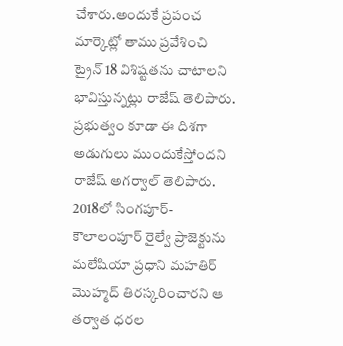చేశారు.అందుకే ప్రపంచ మార్కెట్లో తాము ప్రవేశించి ట్రైన్ 18 విశిష్టతను చాటాలని భావిస్తున్నట్లు రాజేష్ తెలిపారు. ప్రభుత్వం కూడా ఈ దిశగా అడుగులు ముందుకేస్తోందని రాజేష్ అగర్వాల్ తెలిపారు.
2018లో సింగపూర్-కౌలాలంపూర్ రైల్వే ప్రాజెక్టును మలేషియా ప్రధాని మహతిర్ మొహ్మద్ తిరస్కరించారని ఆ తర్వాత ధరల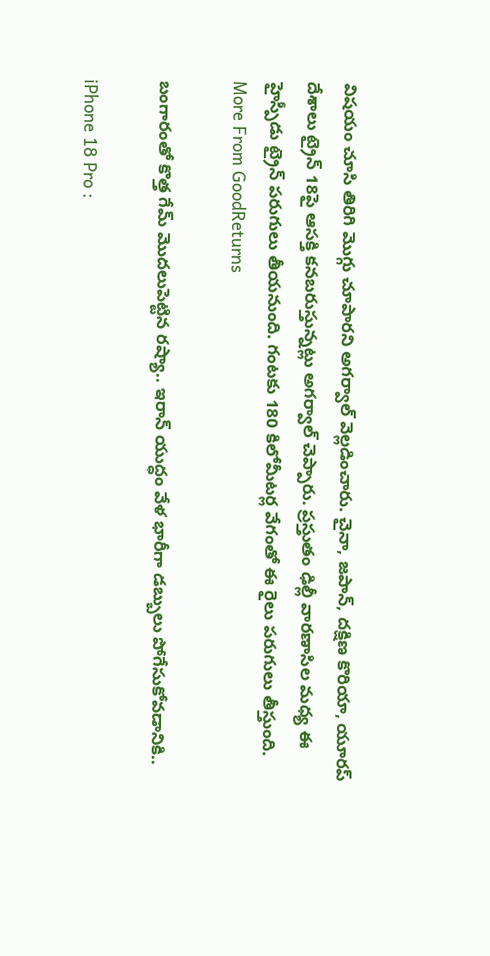విషయం చూసి తిరిగి మొగ్గు చూపారని అగర్వాల్ వెల్లడించారు. చైనా, జపాన్, దక్షిణ కొరియా, యూరప్ దేశాలు ట్రైన్ 18పై ఆసక్తి కనబరుస్తున్నట్లు అగర్వాల్ చెప్పారు. ప్రస్తుతం ఢిల్లీ వారణాసిల మధ్య ఈ హైస్పీడు ట్రైన్ పరుగులు తీయనుంది. గంటకు 180 కిలోమీటర్ల వేగంతో ఈ రైలు పరుగులు తీస్తుంది.
More From GoodReturns

బంగారంతో కొత్త గేమ్ మొదలుపెట్టిన రష్యా.. ఇరాన్ యుద్ధం వేళ భారీగా డబ్బులు పోగేసుకోవడానికి..

iPhone 18 Pro :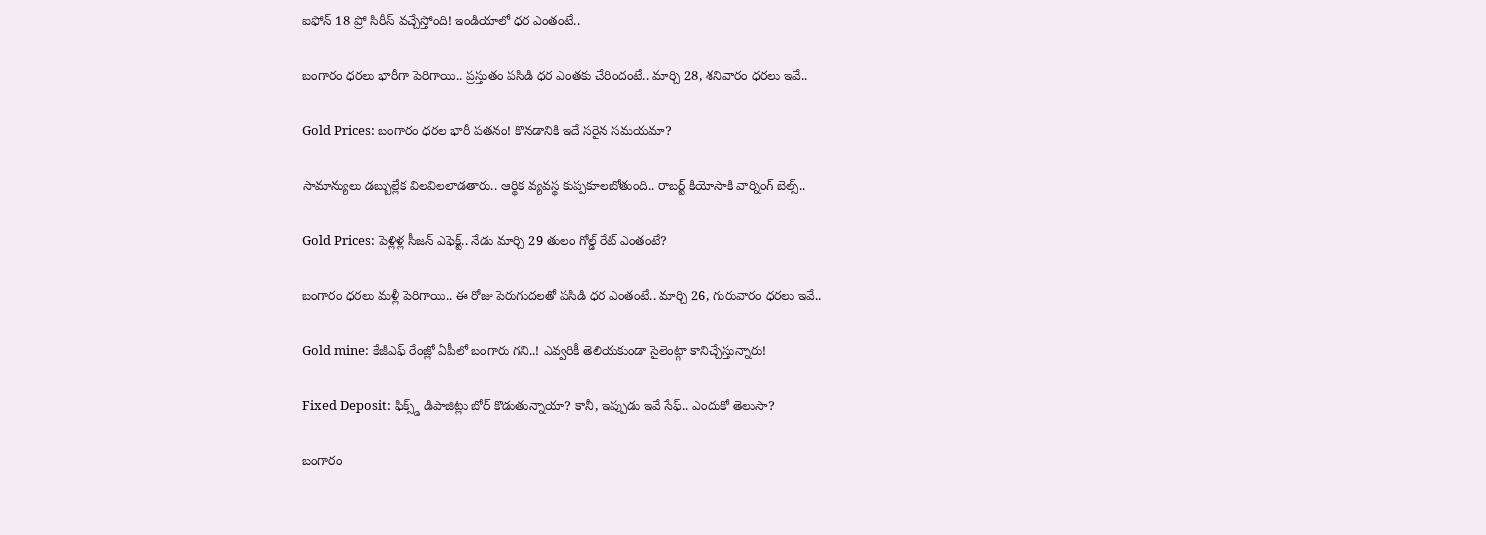ఐఫోన్ 18 ప్రో సిరీస్ వచ్చేస్తోంది! ఇండియాలో ధర ఎంతంటే..

బంగారం ధరలు భారీగా పెరిగాయి.. ప్రస్తుతం పసిడి ధర ఎంతకు చేరిందంటే.. మార్చి 28, శనివారం ధరలు ఇవే..

Gold Prices: బంగారం ధరల భారీ పతనం! కొనడానికి ఇదే సరైన సమయమా?

సామాన్యులు డబ్బుల్లేక విలవిలలాడతారు.. ఆర్థిక వ్యవస్థ కుప్పకూలబోతుంది.. రాబర్ట్ కియోసాకి వార్నింగ్ బెల్స్..

Gold Prices: పెళ్లిళ్ల సీజన్ ఎఫెక్ట్.. నేడు మార్చి 29 తులం గోల్డ్ రేట్ ఎంతంటే?

బంగారం ధరలు మళ్లీ పెరిగాయి.. ఈ రోజు పెరుగుదలతో పసిడి ధర ఎంతంటే.. మార్చి 26, గురువారం ధరలు ఇవే..

Gold mine: కేజీఎఫ్ రేంజ్లో ఏపీలో బంగారు గని..! ఎవ్వరికీ తెలియకుండా సైలెంట్గా కానిచ్చేస్తున్నారు!

Fixed Deposit: ఫిక్స్డ్ డిపాజిట్లు బోర్ కొడుతున్నాయా? కానీ, ఇప్పుడు ఇవే సేఫ్.. ఎందుకో తెలుసా?

బంగారం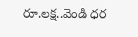రూ.లక్ష..వెండి ధర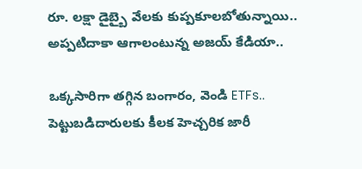రూ. లక్షా డైబ్బై వేలకు కుప్పకూలబోతున్నాయి.. అప్పటిదాకా ఆగాలంటున్న అజయ్ కేడియా..

ఒక్కసారిగా తగ్గిన బంగారం, వెండి ETFs.. పెట్టుబడిదారులకు కీలక హెచ్చరిక జారీ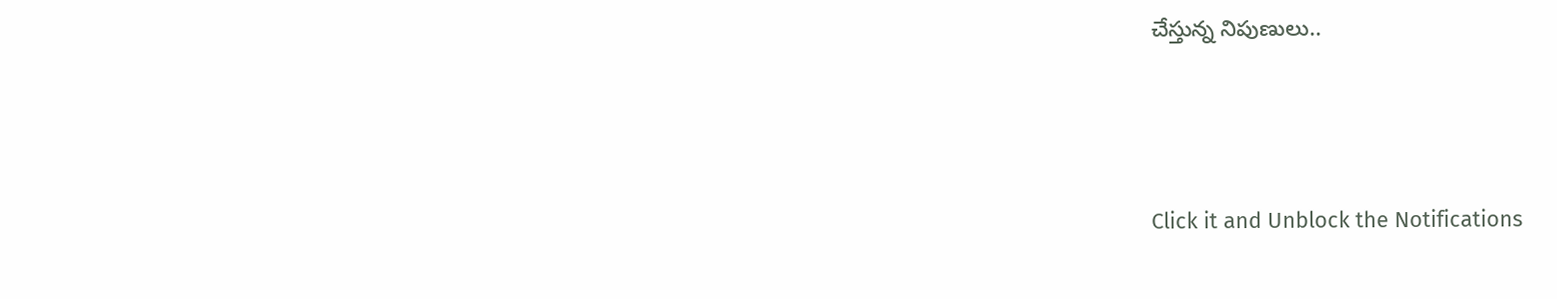చేస్తున్న నిపుణులు..



Click it and Unblock the Notifications